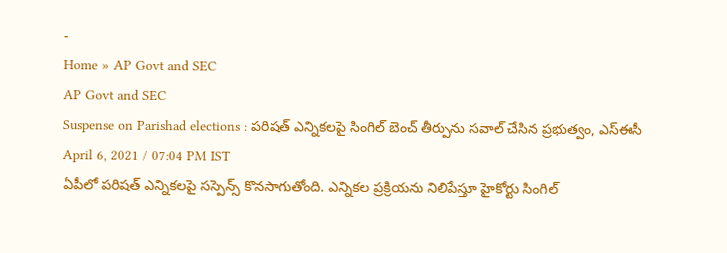-
Home » AP Govt and SEC
AP Govt and SEC
Suspense on Parishad elections : పరిషత్ ఎన్నికలపై సింగిల్ బెంచ్ తీర్పును సవాల్ చేసిన ప్రభుత్వం, ఎస్ఈసీ
April 6, 2021 / 07:04 PM IST
ఏపీలో పరిషత్ ఎన్నికలపై సస్పెన్స్ కొనసాగుతోంది. ఎన్నికల ప్రక్రియను నిలిపేస్తూ హైకోర్టు సింగిల్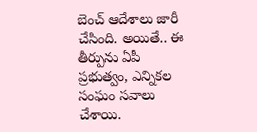బెంచ్ ఆదేశాలు జారీ చేసింది. అయితే.. ఈ తీర్పును ఏపీ ప్రభుత్వం, ఎన్నికల సంఘం సవాలు చేశాయి.